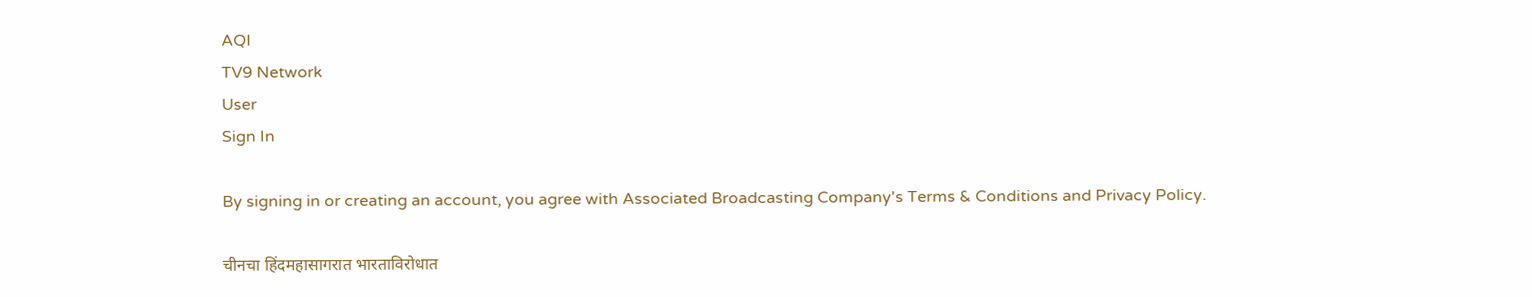AQI
TV9 Network
User
Sign In

By signing in or creating an account, you agree with Associated Broadcasting Company's Terms & Conditions and Privacy Policy.

चीनचा हिंदमहासागरात भारताविरोधात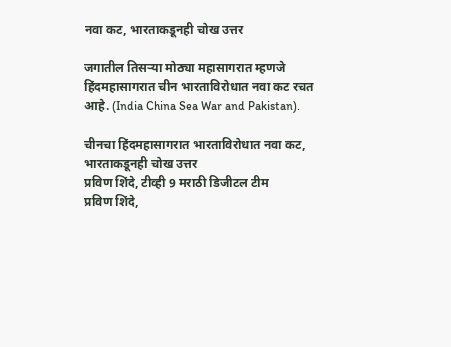नवा कट, भारताकडूनही चोख उत्तर

जगातील तिसऱ्या मोठ्या महासागरात म्हणजे हिंदमहासागरात चीन भारताविरोधात नवा कट रचत आहे. (India China Sea War and Pakistan).

चीनचा हिंदमहासागरात भारताविरोधात नवा कट, भारताकडूनही चोख उत्तर
प्रविण शिंदे, टीव्ही 9 मराठी डिजीटल टीम
प्रविण शिंदे,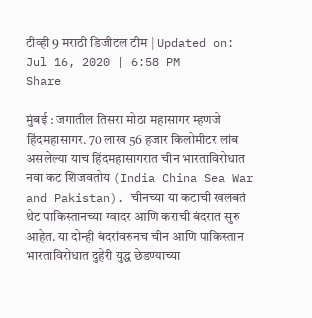टीव्ही 9 मराठी डिजीटल टीम | Updated on: Jul 16, 2020 | 6:58 PM
Share

मुंबई : जगातील तिसरा मोठा महासागर म्हणजे हिंदमहासागर. 70 लाख 56 हजार किलोमीटर लांब असलेल्या याच हिंदमहासागरात चीन भारताविरोधात नवा कट शिजवतोय (India China Sea War and Pakistan). चीनच्या या कटाची खलबतं थेट पाकिस्तानच्या ग्वादर आणि कराची बंदरात सुरु आहेत. या दोन्ही बंदरांवरुनच चीन आणि पाकिस्तान भारताविरोधात दुहेरी युद्ध छेडण्याच्या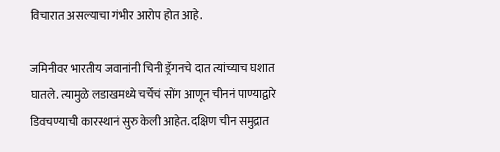विचारात असल्याचा गंभीर आरोप होत आहे.

जमिनीवर भारतीय जवानांनी चिनी ड्रॅगनचे दात त्यांच्याच घशात घातले. त्यामुळे लडाखमध्ये चर्चेचं सोंग आणून चीननं पाण्याद्वारे डिवचण्याची कारस्थानं सुरु केली आहेत. दक्षिण चीन समुद्रात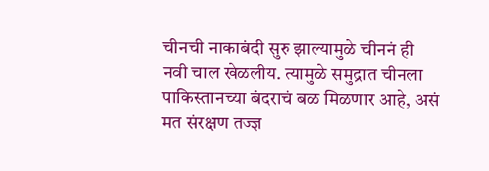चीनची नाकाबंदी सुरु झाल्यामुळे चीननं ही नवी चाल खेळलीय. त्यामुळे समुद्रात चीनला पाकिस्तानच्या बंदराचं बळ मिळणार आहे, असं मत संरक्षण तज्ज्ञ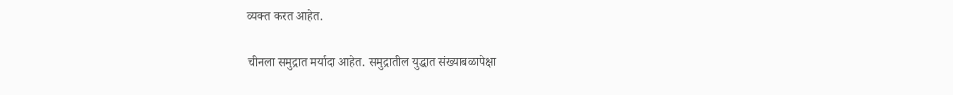व्यक्त करत आहेत.

चीनला समुद्रात मर्यादा आहेत. समुद्रातील युद्धात संख्याबळापेक्षा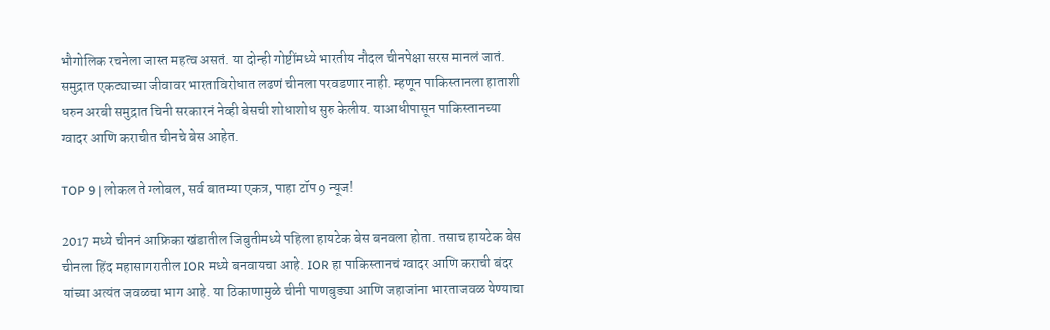भौगोलिक रचनेला जास्त महत्व असतं. या दोन्ही गोष्टींमध्ये भारतीय नौदल चीनपेक्षा सरस मानलं जातं. समुद्रात एकट्याच्या जीवावर भारताविरोधात लढणं चीनला परवडणार नाही. म्हणून पाकिस्तानला हाताशी धरुन अरबी समुद्रात चिनी सरकारनं नेव्ही बेसची शोधाशोध सुरु केलीय. याआधीपासून पाकिस्तानच्या ग्वादर आणि कराचीत चीनचे बेस आहेत.

TOP 9 | लोकल ते ग्लोबल, सर्व बातम्या एकत्र, पाहा टॉप 9 न्यूज!

2017 मध्ये चीननं आफ्रिका खंडातील जिबुतीमध्ये पहिला हायटेक बेस बनवला होता. तसाच हायटेक बेस चीनला हिंद महासागरातील IOR मध्ये बनवायचा आहे. IOR हा पाकिस्तानचं ग्वादर आणि कराची बंदर यांच्या अत्यंत जवळचा भाग आहे. या ठिकाणामुळे चीनी पाणबुड्या आणि जहाजांना भारताजवळ येण्याचा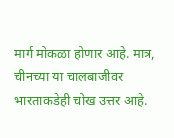मार्ग मोकळा होणार आहे. मात्र, चीनच्या या चालबाजीवर भारताकडेही चोख उत्तर आहे.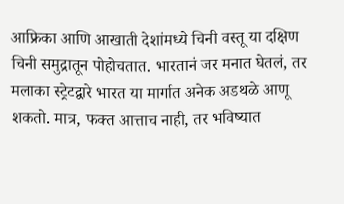आफ्रिका आणि आखाती देशांमध्ये चिनी वस्तू या दक्षिण चिनी समुद्रातून पोहोचतात. भारतानं जर मनात घेतलं, तर मलाका स्ट्रेटद्वारे भारत या मार्गात अनेक अडथळे आणू शकतो. मात्र, फक्त आत्ताच नाही, तर भविष्यात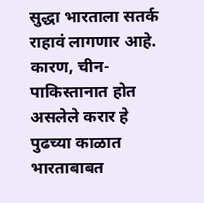सुद्धा भारताला सतर्क राहावं लागणार आहे. कारण, चीन-पाकिस्तानात होत असलेले करार हे पुढच्या काळात भारताबाबत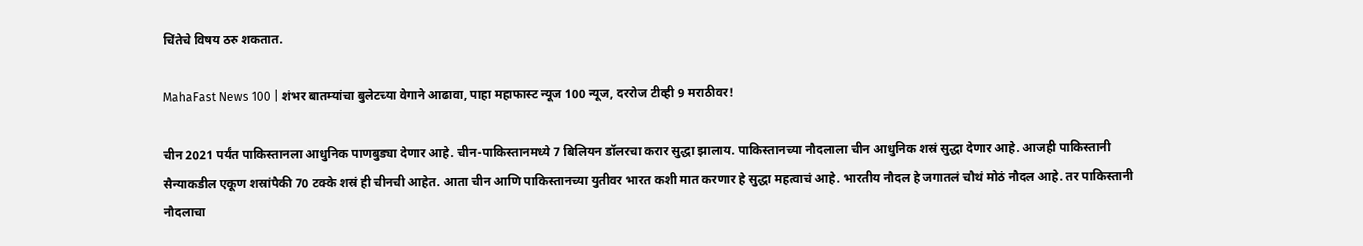चिंतेचे विषय ठरु शकतात.

MahaFast News 100 | शंभर बातम्यांचा बुलेटच्या वेगाने आढावा, पाहा महाफास्ट न्यूज 100 न्यूज, दररोज टीव्ही 9 मराठीवर!

चीन 2021 पर्यंत पाकिस्तानला आधुनिक पाणबुड्या देणार आहे. चीन-पाकिस्तानमध्ये 7 बिलियन डॉलरचा करार सुद्धा झालाय. पाकिस्तानच्या नौदलाला चीन आधुनिक शस्रं सुद्धा देणार आहे. आजही पाकिस्तानी सैन्याकडील एकूण शस्रांपैकी 70 टक्के शस्रं ही चीनची आहेत. आता चीन आणि पाकिस्तानच्या युतीवर भारत कशी मात करणार हे सुद्धा महत्वाचं आहे. भारतीय नौदल हे जगातलं चौथं मोठं नौदल आहे. तर पाकिस्तानी नौदलाचा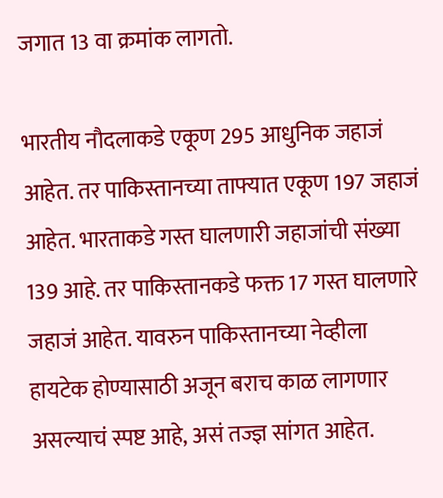जगात 13 वा क्रमांक लागतो.

भारतीय नौदलाकडे एकूण 295 आधुनिक जहाजं आहेत. तर पाकिस्तानच्या ताफ्यात एकूण 197 जहाजं आहेत. भारताकडे गस्त घालणारी जहाजांची संख्या 139 आहे. तर पाकिस्तानकडे फक्त 17 गस्त घालणारे जहाजं आहेत. यावरुन पाकिस्तानच्या नेव्हीला हायटेक होण्यासाठी अजून बराच काळ लागणार असल्याचं स्पष्ट आहे, असं तज्ज्ञ सांगत आहेत.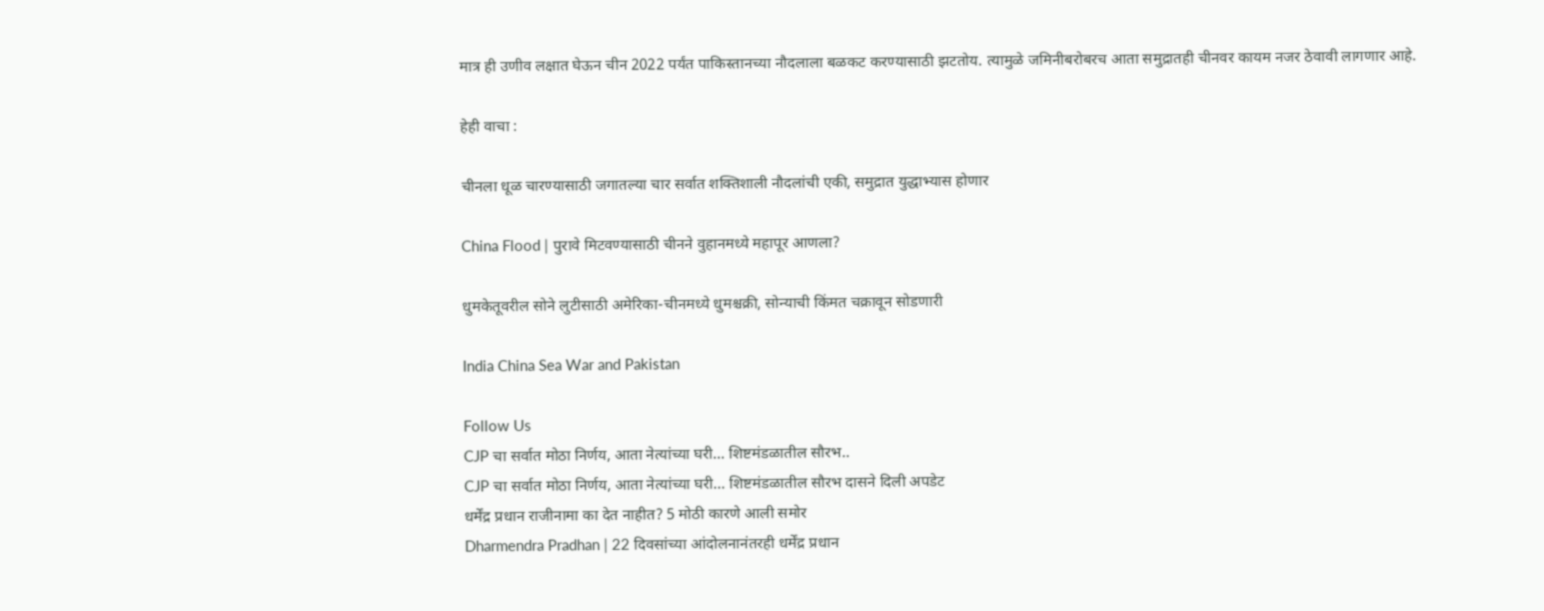मात्र ही उणीव लक्षात घेऊन चीन 2022 पर्यंत पाकिस्तानच्या नौदलाला बळकट करण्यासाठी झटतोय. त्यामुळे जमिनीबरोबरच आता समुद्रातही चीनवर कायम नजर ठेवावी लागणार आहे.

हेही वाचा :

चीनला धूळ चारण्यासाठी जगातल्या चार सर्वात शक्तिशाली नौदलांची एकी, समुद्रात युद्धाभ्यास होणार

China Flood | पुरावे मिटवण्यासाठी चीनने वुहानमध्ये महापूर आणला?

धुमकेतूवरील सोने लुटीसाठी अमेरिका-चीनमध्ये धुमश्चक्री, सोन्याची किंमत चक्रावून सोडणारी

India China Sea War and Pakistan

Follow Us
CJP चा सर्वात मोठा निर्णय, आता नेत्यांच्या घरी... शिष्टमंडळातील सौरभ..
CJP चा सर्वात मोठा निर्णय, आता नेत्यांच्या घरी... शिष्टमंडळातील सौरभ दासने दिली अपडेट
धर्मेंद्र प्रधान राजीनामा का देत नाहीत? 5 मोठी कारणे आली समोर
Dharmendra Pradhan | 22 दिवसांच्या आंदोलनानंतरही धर्मेंद्र प्रधान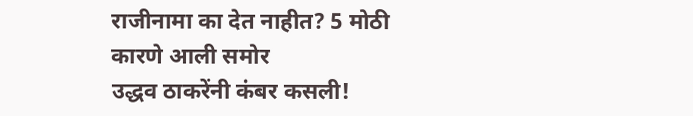राजीनामा का देत नाहीत? 5 मोठी कारणे आली समोर
उद्धव ठाकरेंनी कंबर कसली!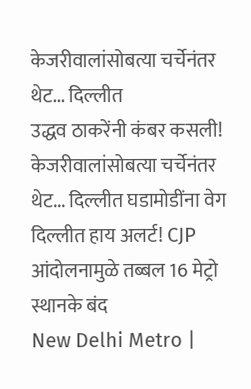केजरीवालांसोबत्या चर्चेनंतर थेट... दिल्लीत
उद्धव ठाकरेंनी कंबर कसली! केजरीवालांसोबत्या चर्चेनंतर थेट... दिल्लीत घडामोडींना वेग
दिल्लीत हाय अलर्ट! CJP आंदोलनामुळे तब्बल 16 मेट्रो स्थानके बंद
New Delhi Metro |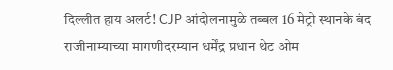दिल्लीत हाय अलर्ट! CJP आंदोलनामुळे तब्बल 16 मेट्रो स्थानके बंद
राजीनाम्याच्या मागणीदरम्यान धर्मेंद्र प्रधान थेट ओम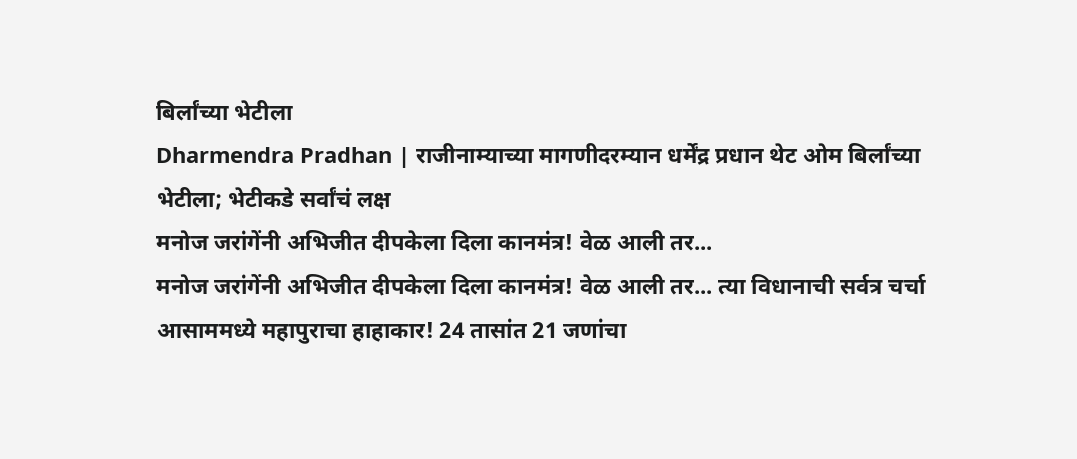बिर्लांच्या भेटीला
Dharmendra Pradhan | राजीनाम्याच्या मागणीदरम्यान धर्मेंद्र प्रधान थेट ओम बिर्लांच्या भेटीला; भेटीकडे सर्वांचं लक्ष
मनोज जरांगेंनी अभिजीत दीपकेला दिला कानमंत्र! वेळ आली तर...
मनोज जरांगेंनी अभिजीत दीपकेला दिला कानमंत्र! वेळ आली तर... त्या विधानाची सर्वत्र चर्चा
आसाममध्ये महापुराचा हाहाकार! 24 तासांत 21 जणांचा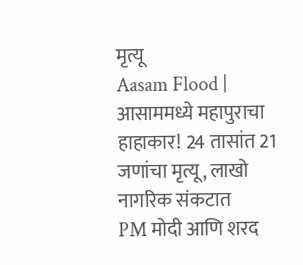मृत्यू
Aasam Flood | आसाममध्ये महापुराचा हाहाकार! 24 तासांत 21 जणांचा मृत्यू, लाखो नागरिक संकटात
PM मोदी आणि शरद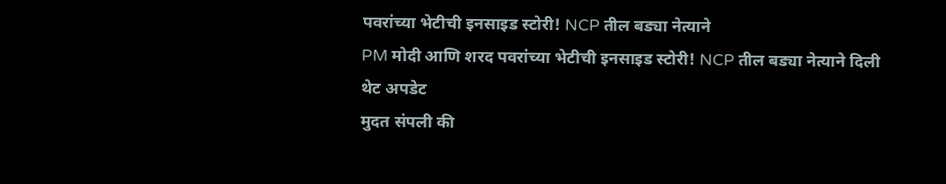पवरांच्या भेटीची इनसाइड स्टोरी! NCP तील बड्या नेत्याने
PM मोदी आणि शरद पवरांच्या भेटीची इनसाइड स्टोरी! NCP तील बड्या नेत्याने दिली थेट अपडेट
मुदत संपली की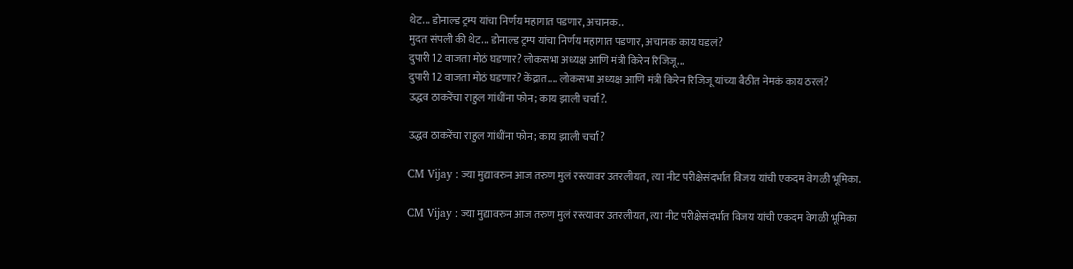थेट... डोनाल्ड ट्रम्प यांचा निर्णय महागात पडणार, अचानक..
मुदत संपली की थेट... डोनाल्ड ट्रम्प यांचा निर्णय महागात पडणार, अचानक काय घडलं?
दुपारी 12 वाजता मोठं घडणार? लोकसभा अध्यक्ष आणि मंत्री किरेन रिजिजू...
दुपारी 12 वाजता मोठं घडणार? केंद्रात.... लोकसभा अध्यक्ष आणि मंत्री किरेन रिजिजू यांच्या बैठीत नेमकं काय ठरलं?
उद्धव ठाकरेंचा राहुल गांधींना फोन; काय झाली चर्चा?.

उद्धव ठाकरेंचा राहुल गांधींना फोन; काय झाली चर्चा?

CM Vijay : ज्या मुद्यावरुन आज तरुण मुलं रस्त्यावर उतरलीयत, त्या नीट परीक्षेसंदर्भात विजय यांची एकदम वेगळी भूमिका.

CM Vijay : ज्या मुद्यावरुन आज तरुण मुलं रस्त्यावर उतरलीयत, त्या नीट परीक्षेसंदर्भात विजय यांची एकदम वेगळी भूमिका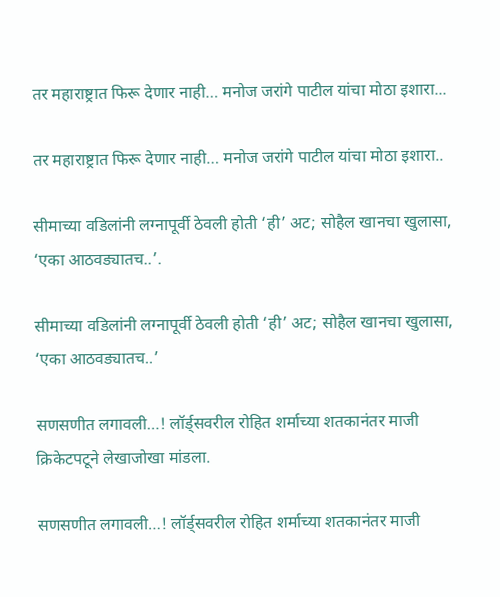तर महाराष्ट्रात फिरू देणार नाही… मनोज जरांगे पाटील यांचा मोठा इशारा...

तर महाराष्ट्रात फिरू देणार नाही… मनोज जरांगे पाटील यांचा मोठा इशारा..

सीमाच्या वडिलांनी लग्नापूर्वी ठेवली होती ‘ही’ अट; सोहैल खानचा खुलासा, ‘एका आठवड्यातच..’.

सीमाच्या वडिलांनी लग्नापूर्वी ठेवली होती ‘ही’ अट; सोहैल खानचा खुलासा, ‘एका आठवड्यातच..’

सणसणीत लगावली…! लॉर्ड्सवरील रोहित शर्माच्या शतकानंतर माजी क्रिकेटपटूने लेखाजोखा मांडला.

सणसणीत लगावली…! लॉर्ड्सवरील रोहित शर्माच्या शतकानंतर माजी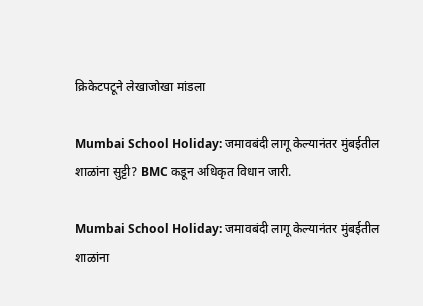क्रिकेटपटूने लेखाजोखा मांडला

Mumbai School Holiday: जमावबंदी लागू केल्यानंतर मुंबईतील शाळांना सुट्टी? BMC कडून अधिकृत विधान जारी.

Mumbai School Holiday: जमावबंदी लागू केल्यानंतर मुंबईतील शाळांना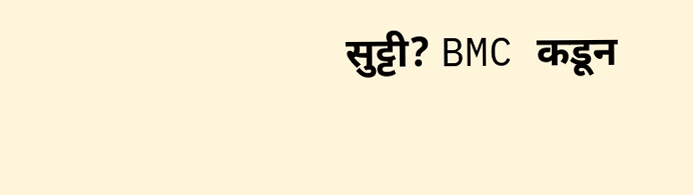सुट्टी? BMC कडून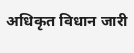अधिकृत विधान जारी